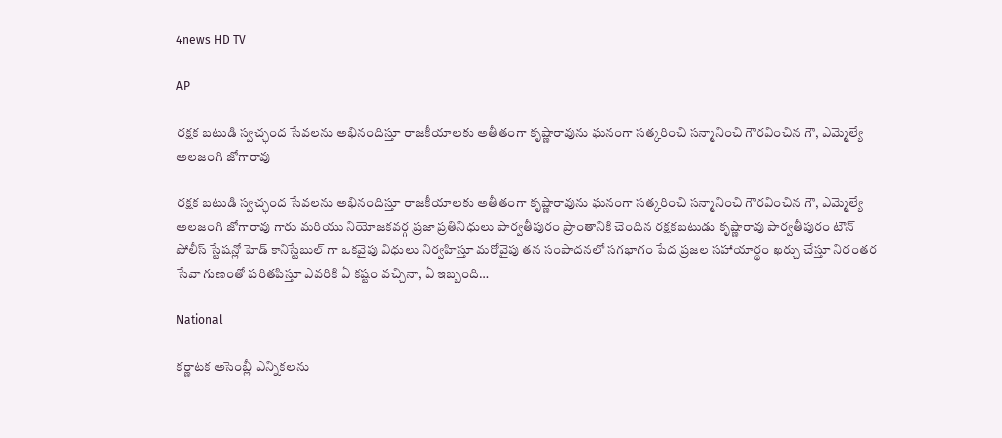4news HD TV

AP

రక్షక బటుడి స్వచ్ఛంద సేవలను అభినందిస్తూ రాజకీయాలకు అతీతంగా కృష్ణారావును ఘనంగా సత్కరించి సన్మానించి గౌరవించిన గౌ, ఎమ్మెల్యే అలజంగి జోగారావు

రక్షక బటుడి స్వచ్ఛంద సేవలను అభినందిస్తూ రాజకీయాలకు అతీతంగా కృష్ణారావును ఘనంగా సత్కరించి సన్మానించి గౌరవించిన గౌ, ఎమ్మెల్యే అలజంగి జోగారావు గారు మరియు నియోజకవర్గ ప్రజా ప్రతినిధులు పార్వతీపురం ప్రాంతానికి చెందిన రక్షకబటుడు కృష్ణారావు పార్వతీపురం టౌన్ పోలీస్ స్టేషన్లో హెడ్ కానిస్టేబుల్ గా ఒకవైపు విధులు నిర్వహిస్తూ మరోవైపు తన సంపాదనలో సగభాగం పేద ప్రజల సహాయార్థం ఖర్చు చేస్తూ నిరంతర సేవా గుణంతో పరితపిస్తూ ఎవరికి ఏ కష్టం వచ్చినా, ఏ ఇబ్బంది…

National

కర్ణాటక అసెంబ్లీ ఎన్నికలను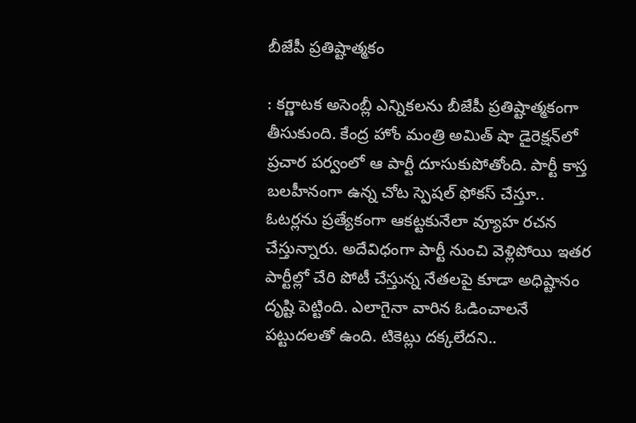బీజేపీ ప్రతిష్టాత్మకం

: కర్ణాటక అసెంబ్లీ ఎన్నికలను బీజేపీ ప్రతిష్టాత్మకంగా తీసుకుంది. కేంద్ర హోం మంత్రి అమిత్‌ షా డైరెక్షన్‌లో ప్రచార పర్వంలో ఆ పార్టీ దూసుకుపోతోంది. పార్టీ కాస్త బలహీనంగా ఉన్న చోట స్పెషల్ ఫోకస్ చేస్తూ.. ఓటర్లను ప్రత్యేకంగా ఆకట్టకునేలా వ్యూహ రచన చేస్తున్నారు. అదేవిధంగా పార్టీ నుంచి వెళ్లిపోయి ఇతర పార్టీల్లో చేరి పోటీ చేస్తున్న నేతలపై కూడా అధిష్టానం దృష్టి పెట్టింది. ఎలాగైనా వారిన ఓడించాలనే పట్టుదలతో ఉంది. టికెట్లు దక్కలేదని..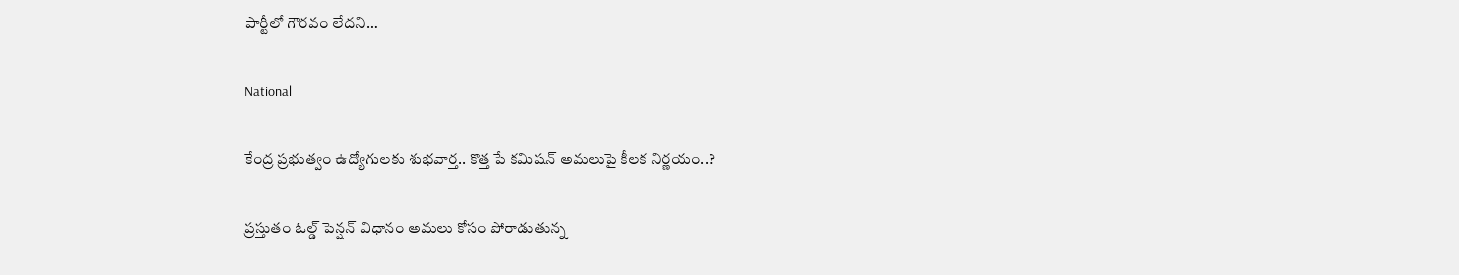పార్టీలో గౌరవం లేదని…

National

కేంద్ర ప్రభుత్వం ఉద్యోగులకు శుభవార్త.. కొత్త పే కమిషన్ అమలుపై కీలక నిర్ణయం..?

ప్రస్తుతం ఓల్డ్ పెన్షన్ విధానం అమలు కోసం పోరాడుతున్న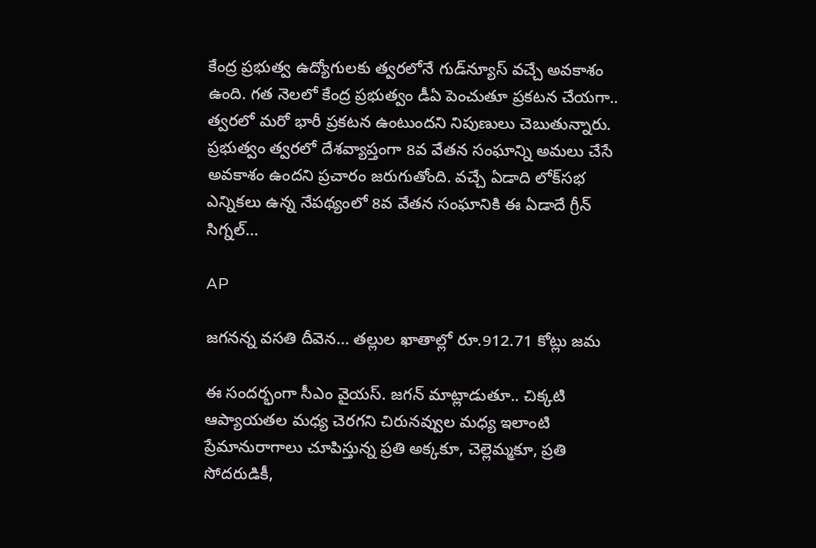కేంద్ర ప్రభుత్వ ఉద్యోగులకు త్వరలోనే గుడ్‌న్యూస్ వచ్చే అవకాశం ఉంది. గత నెలలో కేంద్ర ప్రభుత్వం డీఏ పెంచుతూ ప్రకటన చేయగా.. త్వరలో మరో భారీ ప్రకటన ఉంటుందని నిపుణులు చెబుతున్నారు. ప్రభుత్వం త్వరలో దేశవ్యాప్తంగా 8వ వేతన సంఘాన్ని అమలు చేసే అవకాశం ఉందని ప్రచారం జరుగుతోంది. వచ్చే ఏడాది లోక్‌సభ ఎన్నికలు ఉన్న నేపథ్యంలో 8వ వేతన సంఘానికి ఈ ఏడాదే గ్రీన్ సిగ్నల్…

AP

జగనన్న వసతి దీవెన… తల్లుల ఖాతాల్లో రూ.912.71 కోట్లు జమ

ఈ సందర్భంగా సీఎం వైయస్‌. జగన్‌ మాట్లాడుతూ.. చిక్కటి ఆప్యాయతల మధ్య చెరగని చిరునవ్వుల మధ్య ఇలాంటి ప్రేమానురాగాలు చూపిస్తున్న ప్రతి అక్కకూ, చెల్లెమ్మకూ, ప్రతి సోదరుడికీ,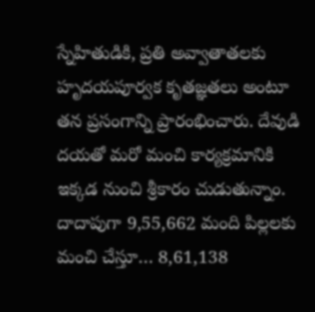స్నేహితుడికి, ప్రతి అవ్వాతాతలకు హృదయపూర్వక కృతజ్ఞతలు అంటూ తన ప్రసంగాన్ని ప్రారంభించారు. దేవుడి దయతో మరో మంచి కార్యక్రమానికి ఇక్కడ నుంచి శ్రీకారం చుడుతున్నాం. దాదాపుగా 9,55,662 మంది పిల్లలకు మంచి చేస్తూ… 8,61,138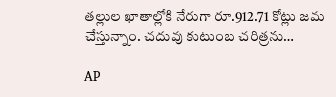తల్లుల ఖాతాల్లోకి నేరుగా రూ.912.71 కోట్లు జమ చేస్తున్నాం. చదువు కుటుంబ చరిత్రను…

AP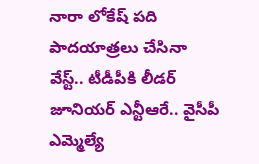నారా లోకేష్‌ పది పాదయాత్రలు చేసినా వేస్ట్.. టీడీపీకి లీడర్ జూనియర్ ఎన్టీఆరే.. వైసీపీ ఎమ్మెల్యే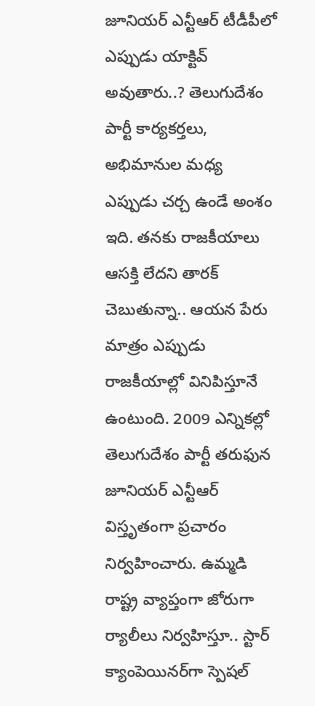జూనియర్ ఎన్టీఆర్ టీడీపీలో ఎప్పుడు యాక్టివ్ అవుతారు..? తెలుగుదేశం పార్టీ కార్యకర్తలు, అభిమానుల మధ్య ఎప్పుడు చర్చ ఉండే అంశం ఇది. తనకు రాజకీయాలు ఆసక్తి లేదని తారక్ చెబుతున్నా.. ఆయన పేరు మాత్రం ఎప్పుడు రాజకీయాల్లో వినిపిస్తూనే ఉంటుంది. 2009 ఎన్నికల్లో తెలుగుదేశం పార్టీ తరుఫున జూనియర్ ఎన్టీఆర్ విస్తృతంగా ప్రచారం నిర్వహించారు. ఉమ్మడి రాష్ట్ర వ్యాప్తంగా జోరుగా ర్యాలీలు నిర్వహిస్తూ.. స్టార్ క్యాంపెయినర్‌గా స్పెషల్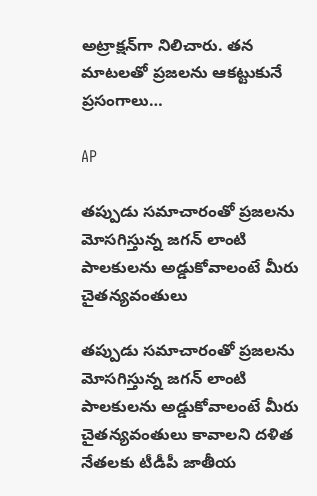అట్రాక్షన్‌గా నిలిచారు. తన మాటలతో ప్రజలను ఆకట్టుకునే ప్రసంగాలు…

AP

తప్పుడు సమాచారంతో ప్రజలను మోసగిస్తున్న జగన్ లాంటి పాలకులను అడ్డుకోవాలంటే మీరు చైతన్యవంతులు

తప్పుడు సమాచారంతో ప్రజలను మోసగిస్తున్న జగన్ లాంటి పాలకులను అడ్డుకోవాలంటే మీరు చైతన్యవంతులు కావాలని దళిత నేతలకు టీడీపీ జాతీయ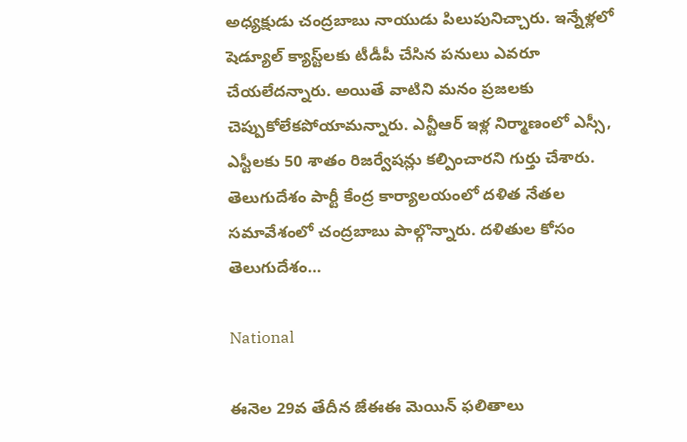అధ్యక్షుడు చంద్రబాబు నాయుడు పిలుపునిచ్చారు. ఇన్నేళ్లలో షెడ్యూల్ క్యాస్ట్‌లకు టీడీపీ చేసిన పనులు ఎవరూ చేయలేదన్నారు. అయితే వాటిని మనం ప్రజలకు చెప్పుకోలేకపోయామన్నారు. ఎన్టీఆర్ ఇళ్ల నిర్మాణంలో ఎస్సీ, ఎస్టీలకు 50 శాతం రిజర్వేషన్లు కల్పించారని గుర్తు చేశారు. తెలుగుదేశం పార్టీ కేంద్ర కార్యాలయంలో దళిత నేతల సమావేశంలో చంద్రబాబు పాల్గొన్నారు. దళితుల కోసం తెలుగుదేశం…

National

ఈనెల 29వ తేదీన జేఈఈ మెయిన్‌ ఫలితాలు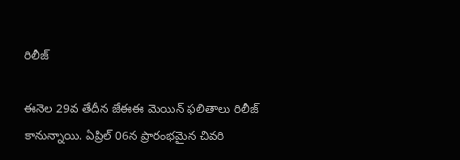రిలీజ్

ఈనెల 29వ తేదీన జేఈఈ మెయిన్‌ ఫలితాలు రిలీజ్ కానున్నాయి. ఏప్రిల్ 06న ప్రారంభమైన చివరి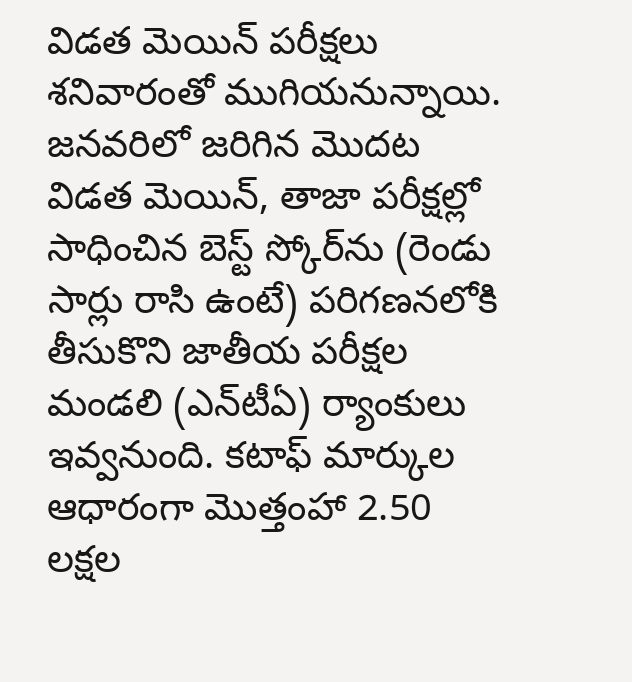విడత మెయిన్ పరీక్షలు శనివారంతో ముగియనున్నాయి. జనవరిలో జరిగిన మెుదట విడత మెయిన్‌, తాజా పరీక్షల్లో సాధించిన బెస్ట్ స్కోర్‌ను (రెండు సార్లు రాసి ఉంటే) పరిగణనలోకి తీసుకొని జాతీయ పరీక్షల మండలి (ఎన్‌టీఏ) ర్యాంకులు ఇవ్వనుంది. కటాఫ్ మార్కుల ఆధారంగా మొత్తంహా 2.50 లక్షల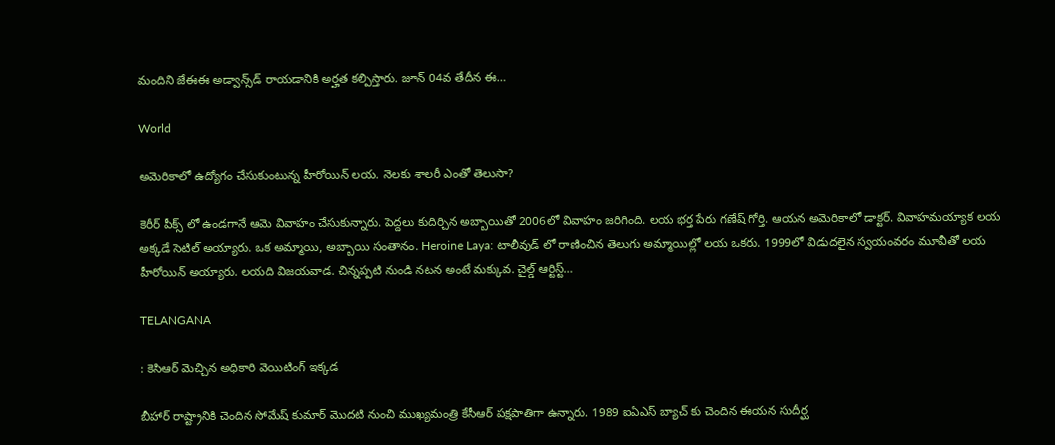మందిని జేఈఈ అడ్వాన్స్‌డ్‌ రాయడానికి అర్హత కల్పిస్తారు. జూన్ 04వ తేదీన ఈ…

World

అమెరికాలో ఉద్యోగం చేసుకుంటున్న హీరోయిన్ లయ. నెలకు శాలరీ ఎంతో తెలుసా?

కెరీర్ పీక్స్ లో ఉండగానే ఆమె వివాహం చేసుకున్నారు. పెద్దలు కుదిర్చిన అబ్బాయితో 2006లో వివాహం జరిగింది. లయ భర్త పేరు గణేష్ గోర్తి. ఆయన అమెరికాలో డాక్టర్. వివాహమయ్యాక లయ అక్కడే సెటిల్ అయ్యారు. ఒక అమ్మాయి, అబ్బాయి సంతానం. Heroine Laya: టాలీవుడ్ లో రాణించిన తెలుగు అమ్మాయిల్లో లయ ఒకరు. 1999లో విడుదలైన స్వయంవరం మూవీతో లయ హీరోయిన్ అయ్యారు. లయది విజయవాడ. చిన్నప్పటి నుండి నటన అంటే మక్కువ. చైల్డ్ ఆర్టిస్ట్…

TELANGANA

: కెసిఆర్ మెచ్చిన అధికారి వెయిటింగ్ ఇక్కడ

బీహార్ రాష్ట్రానికి చెందిన సోమేష్ కుమార్ మొదటి నుంచి ముఖ్యమంత్రి కేసీఆర్ పక్షపాతిగా ఉన్నారు. 1989 ఐఏఎస్ బ్యాచ్ కు చెందిన ఈయన సుదీర్ఘ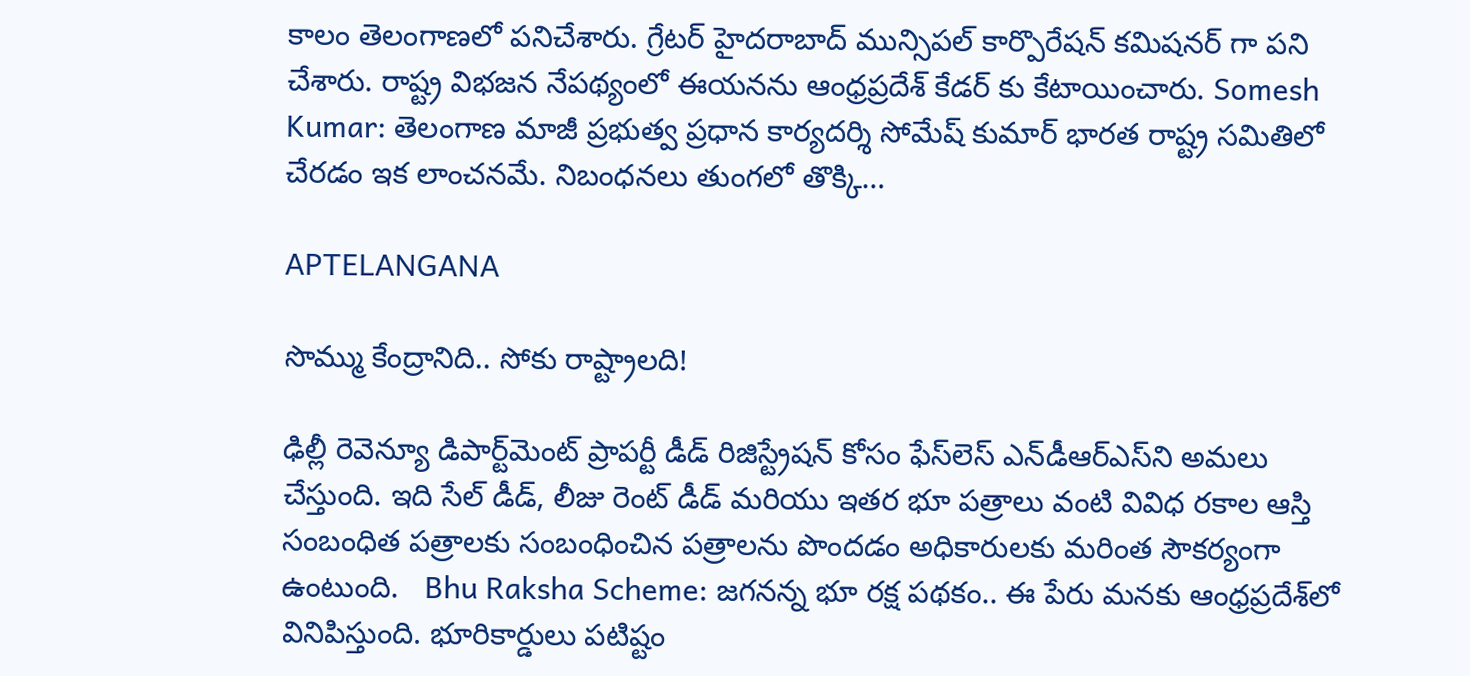కాలం తెలంగాణలో పనిచేశారు. గ్రేటర్ హైదరాబాద్ మున్సిపల్ కార్పొరేషన్ కమిషనర్ గా పని చేశారు. రాష్ట్ర విభజన నేపథ్యంలో ఈయనను ఆంధ్రప్రదేశ్ కేడర్ కు కేటాయించారు. Somesh Kumar: తెలంగాణ మాజీ ప్రభుత్వ ప్రధాన కార్యదర్శి సోమేష్ కుమార్ భారత రాష్ట్ర సమితిలో చేరడం ఇక లాంచనమే. నిబంధనలు తుంగలో తొక్కి…

APTELANGANA

సొమ్ము కేంద్రానిది.. సోకు రాష్ట్రాలది!

ఢిల్లీ రెవెన్యూ డిపార్ట్‌మెంట్‌ ప్రాపర్టీ డీడ్‌ రిజిస్ట్రేషన్‌ కోసం ఫేస్‌లెస్‌ ఎన్‌డీఆర్‌ఎస్‌ని అమలు చేస్తుంది. ఇది సేల్‌ డీడ్, లీజు రెంట్‌ డీడ్‌ మరియు ఇతర భూ పత్రాలు వంటి వివిధ రకాల ఆస్తి సంబంధిత పత్రాలకు సంబంధించిన పత్రాలను పొందడం అధికారులకు మరింత సౌకర్యంగా ఉంటుంది.   Bhu Raksha Scheme: జగనన్న భూ రక్ష పథకం.. ఈ పేరు మనకు ఆంధ్రప్రదేశ్‌లో వినిపిస్తుంది. భూరికార్డులు పటిష్టం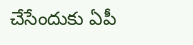చేసేందుకు ఏపీ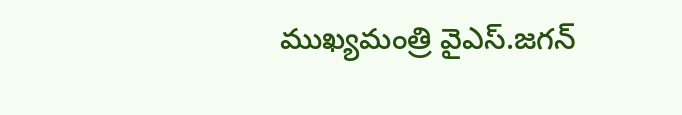ముఖ్యమంత్రి వైఎస్‌.జగన్‌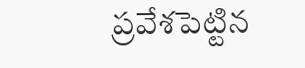ప్రవేశపెట్టిన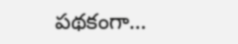పథకంగా…